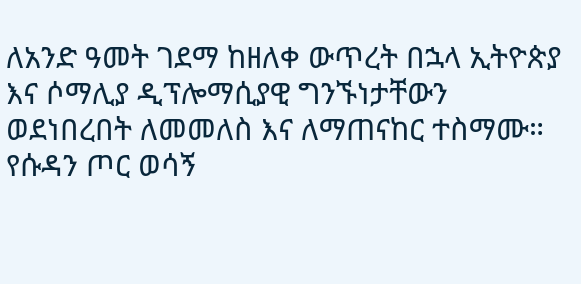ለአንድ ዓመት ገደማ ከዘለቀ ውጥረት በኋላ ኢትዮጵያ እና ሶማሊያ ዲፕሎማሲያዊ ግንኙነታቸውን ወደነበረበት ለመመለስ እና ለማጠናከር ተስማሙ።
የሱዳን ጦር ወሳኝ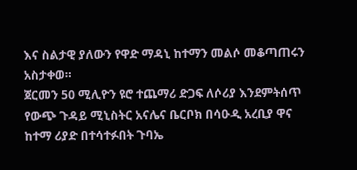እና ስልታዊ ያለውን የዋድ ማዳኒ ከተማን መልሶ መቆጣጠሩን አስታቀወ።
ጀርመን 50 ሚሊዮን ዩሮ ተጨማሪ ድጋፍ ለሶሪያ እንደምትሰጥ የውጭ ጉዳይ ሚኒስትር አናሌና ቤርቦክ በሳዑዲ አረቢያ ዋና ከተማ ሪያድ በተሳተፉበት ጉባኤ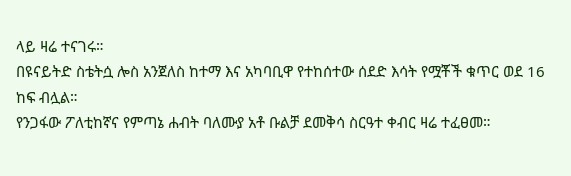ላይ ዛሬ ተናገሩ።
በዩናይትድ ስቴትሷ ሎስ አንጀለስ ከተማ እና አካባቢዋ የተከሰተው ሰደድ እሳት የሟቾች ቁጥር ወደ 16 ከፍ ብሏል።
የንጋፋው ፖለቲከኛና የምጣኔ ሐብት ባለሙያ አቶ ቡልቻ ደመቅሳ ስርዓተ ቀብር ዛሬ ተፈፀመ።